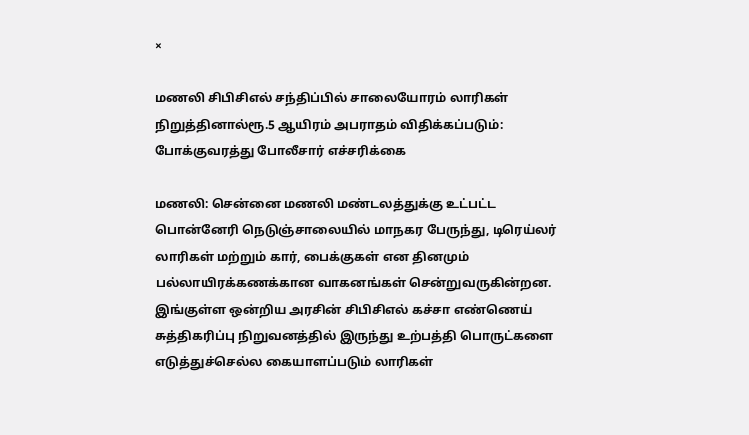×

மணலி சிபிசிஎல் சந்திப்பில் சாலையோரம் லாரிகள் நிறுத்தினால்ரூ.5 ஆயிரம் அபராதம் விதிக்கப்படும்: போக்குவரத்து போலீசார் எச்சரிக்கை

மணலி: சென்னை மணலி மண்டலத்துக்கு உட்பட்ட பொன்னேரி நெடுஞ்சாலையில் மாநகர பேருந்து, டிரெய்லர் லாரிகள் மற்றும் கார், பைக்குகள் என தினமும் பல்லாயிரக்கணக்கான வாகனங்கள் சென்றுவருகின்றன. இங்குள்ள ஒன்றிய அரசின் சிபிசிஎல் கச்சா எண்ணெய் சுத்திகரிப்பு நிறுவனத்தில் இருந்து உற்பத்தி பொருட்களை எடுத்துச்செல்ல கையாளப்படும் லாரிகள்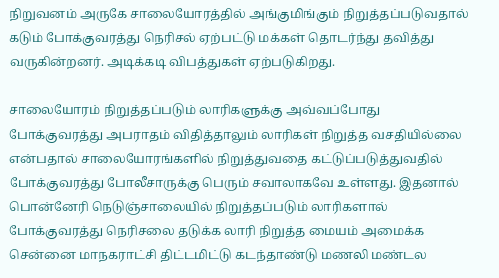நிறுவனம் அருகே சாலையோரத்தில் அங்குமிங்கும் நிறுத்தப்படுவதால் கடும் போக்குவரத்து நெரிசல் ஏற்பட்டு மக்கள் தொடர்ந்து தவித்து வருகின்றனர். அடிக்கடி விபத்துகள் ஏற்படுகிறது.

சாலையோரம் நிறுத்தப்படும் லாரிகளுக்கு அவ்வப்போது போக்குவரத்து அபராதம் விதித்தாலும் லாரிகள் நிறுத்த வசதியில்லை என்பதால் சாலையோரங்களில் நிறுத்துவதை கட்டுப்படுத்துவதில் போக்குவரத்து போலீசாருக்கு பெரும் சவாலாகவே உள்ளது. இதனால் பொன்னேரி நெடுஞ்சாலையில் நிறுத்தப்படும் லாரிகளால் போக்குவரத்து நெரிசலை தடுக்க லாரி நிறுத்த மையம் அமைக்க சென்னை மாநகராட்சி திட்டமிட்டு கடந்தாண்டு மணலி மண்டல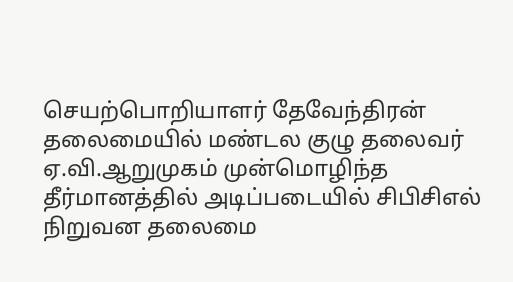செயற்பொறியாளர் தேவேந்திரன் தலைமையில் மண்டல குழு தலைவர் ஏ.வி.ஆறுமுகம் முன்மொழிந்த தீர்மானத்தில் அடிப்படையில் சிபிசிஎல் நிறுவன தலைமை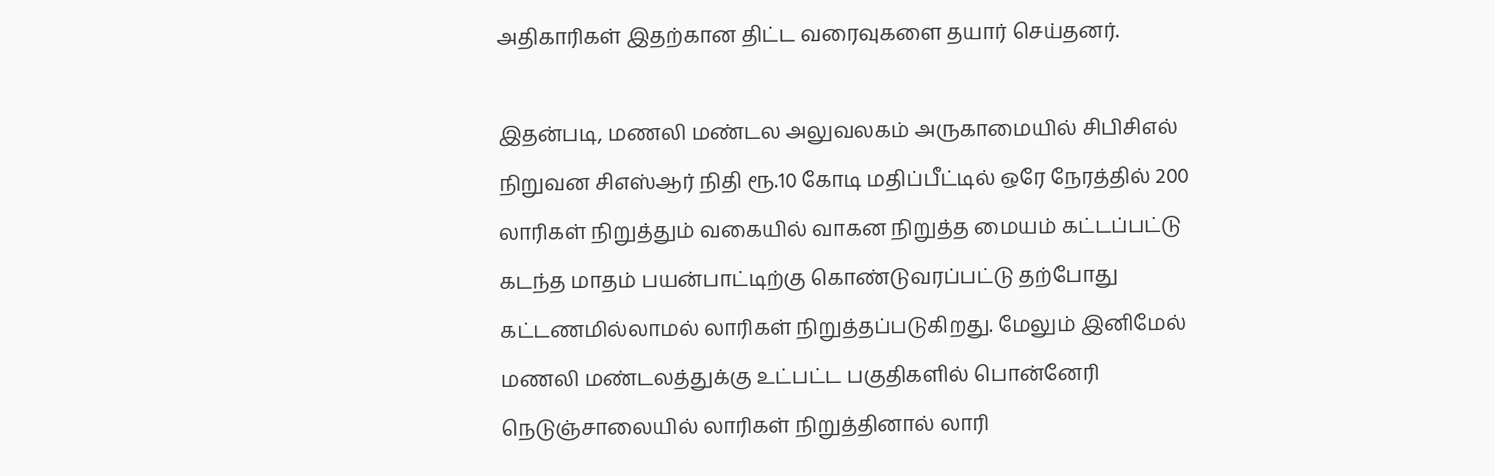அதிகாரிகள் இதற்கான திட்ட வரைவுகளை தயார் செய்தனர்.

இதன்படி, மணலி மண்டல அலுவலகம் அருகாமையில் சிபிசிஎல் நிறுவன சிஎஸ்ஆர் நிதி ரூ.10 கோடி மதிப்பீட்டில் ஒரே நேரத்தில் 200 லாரிகள் நிறுத்தும் வகையில் வாகன நிறுத்த மையம் கட்டப்பட்டு கடந்த மாதம் பயன்பாட்டிற்கு கொண்டுவரப்பட்டு தற்போது கட்டணமில்லாமல் லாரிகள் நிறுத்தப்படுகிறது. மேலும் இனிமேல் மணலி மண்டலத்துக்கு உட்பட்ட பகுதிகளில் பொன்னேரி நெடுஞ்சாலையில் லாரிகள் நிறுத்தினால் லாரி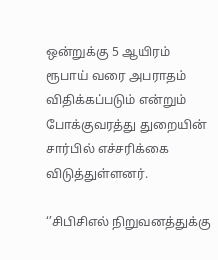ஒன்றுக்கு 5 ஆயிரம் ரூபாய் வரை அபராதம் விதிக்கப்படும் என்றும் போக்குவரத்து துறையின் சார்பில் எச்சரிக்கை விடுத்துள்ளனர்.

‘’சிபிசிஎல் நிறுவனத்துக்கு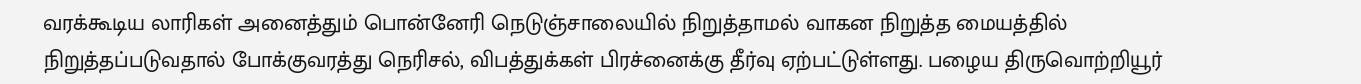வரக்கூடிய லாரிகள் அனைத்தும் பொன்னேரி நெடுஞ்சாலையில் நிறுத்தாமல் வாகன நிறுத்த மையத்தில் நிறுத்தப்படுவதால் போக்குவரத்து நெரிசல், விபத்துக்கள் பிரச்னைக்கு தீர்வு ஏற்பட்டுள்ளது. பழைய திருவொற்றியூர்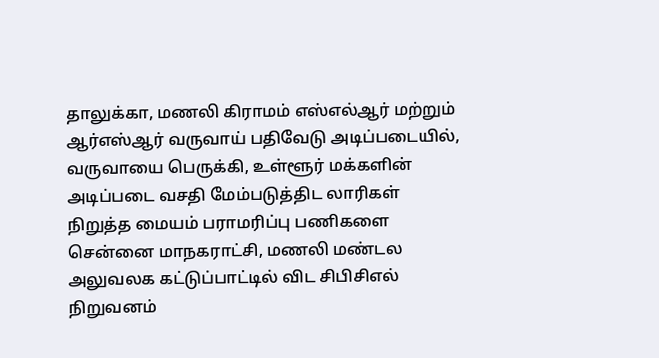தாலுக்கா, மணலி கிராமம் எஸ்எல்ஆர் மற்றும் ஆர்எஸ்ஆர் வருவாய் பதிவேடு அடிப்படையில், வருவாயை பெருக்கி, உள்ளூர் மக்களின் அடிப்படை வசதி மேம்படுத்திட லாரிகள் நிறுத்த மையம் பராமரிப்பு பணிகளை சென்னை மாநகராட்சி, மணலி மண்டல அலுவலக கட்டுப்பாட்டில் விட சிபிசிஎல் நிறுவனம்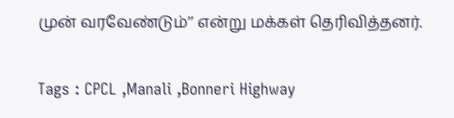முன் வரவேண்டும்’’ என்று மக்கள் தெரிவித்தனர்.

Tags : CPCL ,Manali ,Bonneri Highway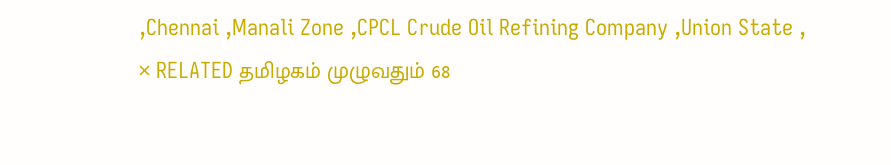,Chennai ,Manali Zone ,CPCL Crude Oil Refining Company ,Union State ,
× RELATED தமிழகம் முழுவதும் 68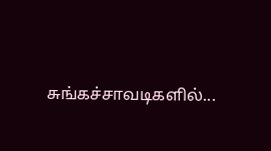சுங்கச்சாவடிகளில்...